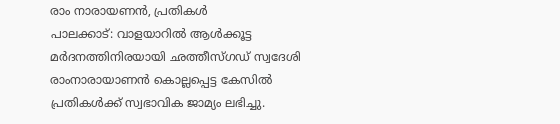രാം നാരായണൻ, പ്രതികൾ
പാലക്കാട്: വാളയാറിൽ ആൾക്കൂട്ട മർദനത്തിനിരയായി ഛത്തീസ്ഗഡ് സ്വദേശി രാംനാരായാണൻ കൊല്ലപ്പെട്ട കേസിൽ പ്രതികൾക്ക് സ്വഭാവിക ജാമ്യം ലഭിച്ചു.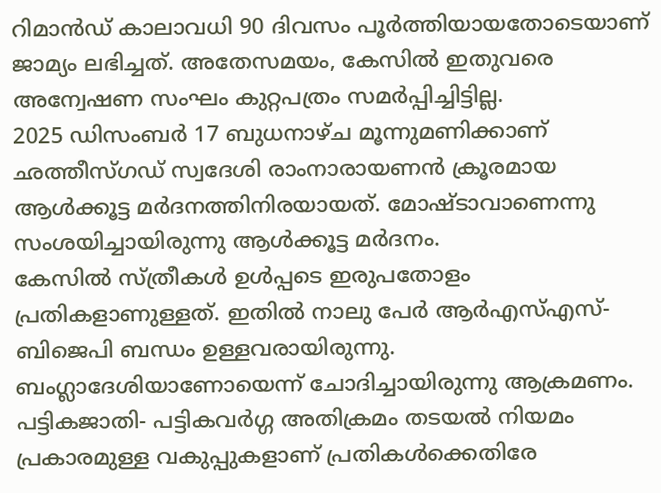റിമാൻഡ് കാലാവധി 90 ദിവസം പൂർത്തിയായതോടെയാണ് ജാമ്യം ലഭിച്ചത്. അതേസമയം, കേസിൽ ഇതുവരെ അന്വേഷണ സംഘം കുറ്റപത്രം സമർപ്പിച്ചിട്ടില്ല.
2025 ഡിസംബർ 17 ബുധനാഴ്ച മൂന്നുമണിക്കാണ് ഛത്തീസ്ഗഡ് സ്വദേശി രാംനാരായണൻ ക്രൂരമായ ആൾക്കൂട്ട മർദനത്തിനിരയായത്. മോഷ്ടാവാണെന്നു സംശയിച്ചായിരുന്നു ആൾക്കൂട്ട മർദനം.
കേസിൽ സ്ത്രീകൾ ഉൾപ്പടെ ഇരുപതോളം പ്രതികളാണുള്ളത്. ഇതിൽ നാലു പേർ ആർഎസ്എസ്- ബിജെപി ബന്ധം ഉള്ളവരായിരുന്നു. ബംഗ്ലാദേശിയാണോയെന്ന് ചോദിച്ചായിരുന്നു ആക്രമണം. പട്ടികജാതി- പട്ടികവർഗ്ഗ അതിക്രമം തടയൽ നിയമം പ്രകാരമുള്ള വകുപ്പുകളാണ് പ്രതികൾക്കെതിരേ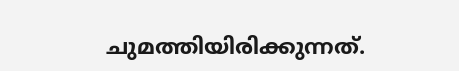ചുമത്തിയിരിക്കുന്നത്.